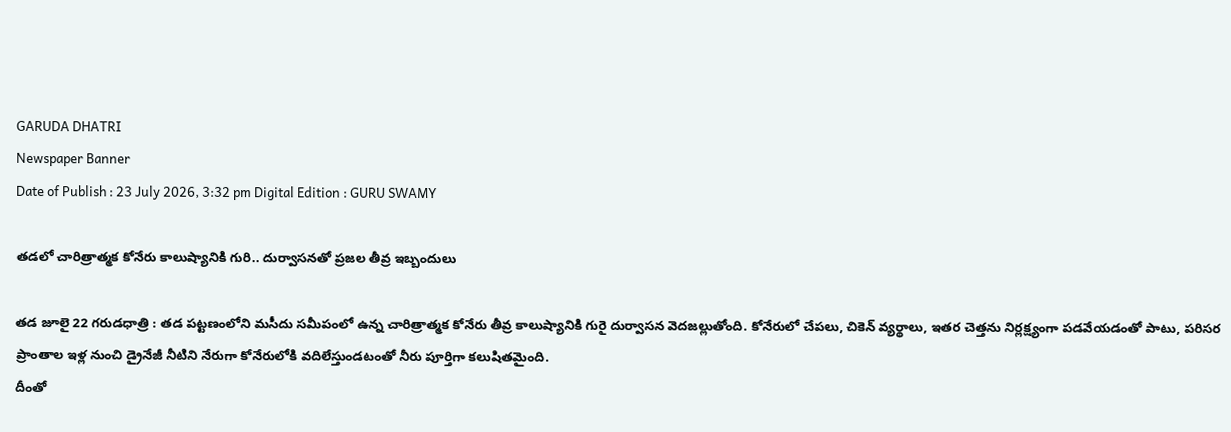GARUDA DHATRI
Newspaper Banner
Date of Publish : 23 July 2026, 3:32 pm Digital Edition : GURU SWAMY

తడలో చారిత్రాత్మక కోనేరు కాలుష్యానికి గురి.. దుర్వాసనతో ప్రజల తీవ్ర ఇబ్బందులు

తడ జూలై 22 గరుడధాత్రి : తడ పట్టణంలోని మసీదు సమీపంలో ఉన్న చారిత్రాత్మక కోనేరు తీవ్ర కాలుష్యానికి గురై దుర్వాసన వెదజల్లుతోంది. కోనేరులో చేపలు, చికెన్ వ్యర్థాలు, ఇతర చెత్తను నిర్లక్ష్యంగా పడవేయడంతో పాటు, పరిసర ప్రాంతాల ఇళ్ల నుంచి డ్రైనేజీ నీటిని నేరుగా కోనేరులోకి వదిలేస్తుండటంతో నీరు పూర్తిగా కలుషితమైంది.
దీంతో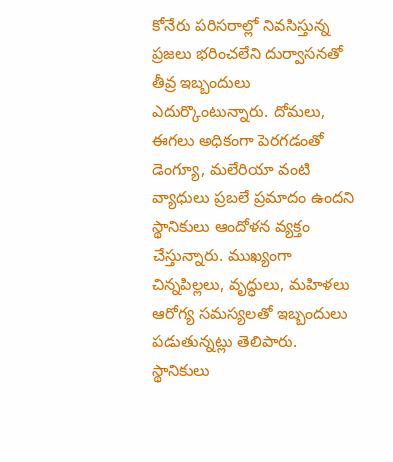కోనేరు పరిసరాల్లో నివసిస్తున్న ప్రజలు భరించలేని దుర్వాసనతో తీవ్ర ఇబ్బందులు ఎదుర్కొంటున్నారు. దోమలు, ఈగలు అధికంగా పెరగడంతో డెంగ్యూ, మలేరియా వంటి వ్యాధులు ప్రబలే ప్రమాదం ఉందని స్థానికులు ఆందోళన వ్యక్తం చేస్తున్నారు. ముఖ్యంగా చిన్నపిల్లలు, వృద్ధులు, మహిళలు ఆరోగ్య సమస్యలతో ఇబ్బందులు పడుతున్నట్లు తెలిపారు.
స్థానికులు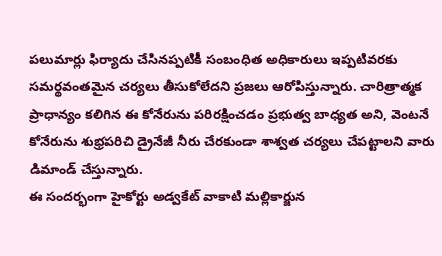పలుమార్లు ఫిర్యాదు చేసినప్పటికీ సంబంధిత అధికారులు ఇప్పటివరకు సమర్థవంతమైన చర్యలు తీసుకోలేదని ప్రజలు ఆరోపిస్తున్నారు. చారిత్రాత్మక ప్రాధాన్యం కలిగిన ఈ కోనేరును పరిరక్షించడం ప్రభుత్వ బాధ్యత అని, వెంటనే కోనేరును శుభ్రపరిచి డ్రైనేజీ నీరు చేరకుండా శాశ్వత చర్యలు చేపట్టాలని వారు డిమాండ్ చేస్తున్నారు.
ఈ సందర్భంగా హైకోర్టు అడ్వకేట్ వాకాటి మల్లికార్జున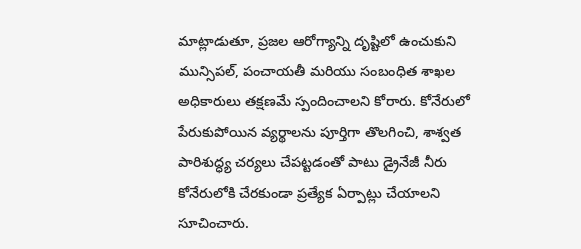మాట్లాడుతూ, ప్రజల ఆరోగ్యాన్ని దృష్టిలో ఉంచుకుని మున్సిపల్, పంచాయతీ మరియు సంబంధిత శాఖల అధికారులు తక్షణమే స్పందించాలని కోరారు. కోనేరులో పేరుకుపోయిన వ్యర్థాలను పూర్తిగా తొలగించి, శాశ్వత పారిశుద్ధ్య చర్యలు చేపట్టడంతో పాటు డ్రైనేజీ నీరు కోనేరులోకి చేరకుండా ప్రత్యేక ఏర్పాట్లు చేయాలని సూచించారు.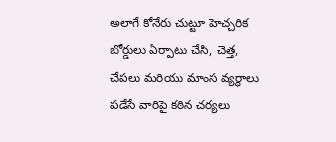అలాగే కోనేరు చుట్టూ హెచ్చరిక బోర్డులు ఏర్పాటు చేసి, చెత్త, చేపలు మరియు మాంస వ్యర్థాలు పడేసే వారిపై కఠిన చర్యలు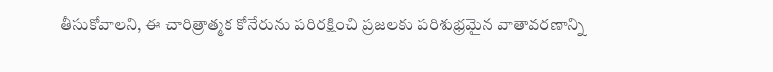తీసుకోవాలని, ఈ చారిత్రాత్మక కోనేరును పరిరక్షించి ప్రజలకు పరిశుభ్రమైన వాతావరణాన్ని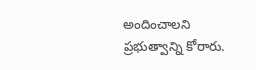అందించాలని ప్రభుత్వాన్ని కోరారు.